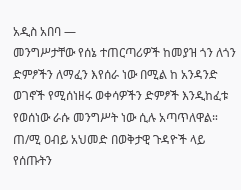አዲስ አበባ —
መንግሥታቸው የሰኔ ተጠርጣሪዎች ከመያዝ ጎን ለጎን ድምፆችን ለማፈን እየሰራ ነው በሚል ከ አንዳንድ ወገኖች የሚሰነዘሩ ወቀሳዎችን ድምፆች እንዲከፈቱ የወሰነው ራሱ መንግሥት ነው ሲሉ አጣጥለዋል።
ጠ/ሚ ዐብይ አህመድ በወቅታዊ ጉዳዮች ላይ የሰጡትን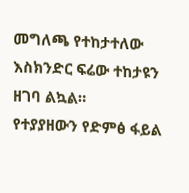መግለጫ የተከታተለው እስክንድር ፍሬው ተከታዩን ዘገባ ልኳል።
የተያያዘውን የድምፅ ፋይል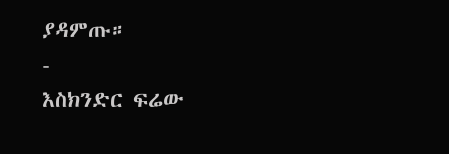ያዳምጡ።
-
እስክንድር ፍሬው